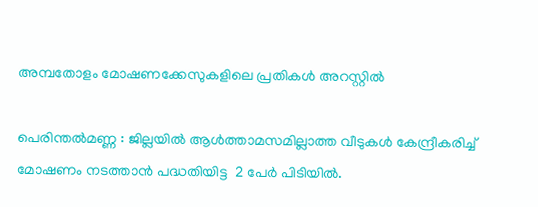അമ്പതോളം മോഷണക്കേസുകളിലെ പ്രതികള്‍ അറസ്റ്റില്‍

പെരിന്തല്‍മണ്ണ : ജില്ലയില്‍ ആള്‍ത്താമസമില്ലാത്ത വീടുകള്‍ കേന്ദ്രീകരിച്ച് മോഷണം നടത്താന്‍ പദ്ധതിയിട്ട  2 പേര്‍ പിടിയില്‍.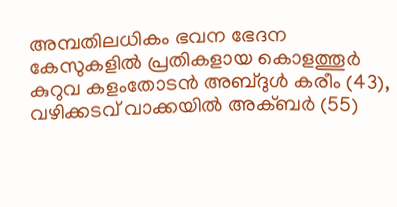അമ്പതിലധികം ഭവന ഭേദന കേസുകളില്‍ പ്രതികളായ കൊളത്തൂര്‍ കുറുവ കളംതോടന്‍ അബ്ദുള്‍ കരീം (43), വഴിക്കടവ് വാക്കയില്‍ അക്ബര്‍ (55)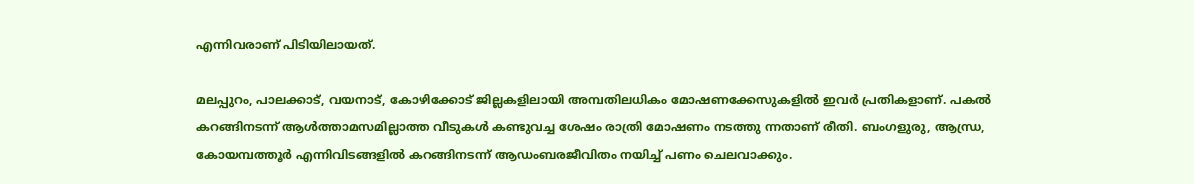എന്നിവരാണ് പിടിയിലായത്.

മലപ്പുറം, പാലക്കാട്, വയനാട്, കോഴിക്കോട് ജില്ലകളിലായി അമ്പതിലധികം മോഷണക്കേസുകളില്‍ ഇവര്‍ പ്രതികളാണ്. പകല്‍ കറങ്ങിനടന്ന് ആള്‍ത്താമസമില്ലാത്ത വീടുകള്‍ കണ്ടുവച്ച ശേഷം രാത്രി മോഷണം നടത്തു ന്നതാണ് രീതി. ബംഗളുരു, ആന്ധ്ര, കോയമ്പത്തൂര്‍ എന്നിവിടങ്ങളില്‍ കറങ്ങിനടന്ന് ആഡംബരജീവിതം നയിച്ച് പണം ചെലവാക്കും.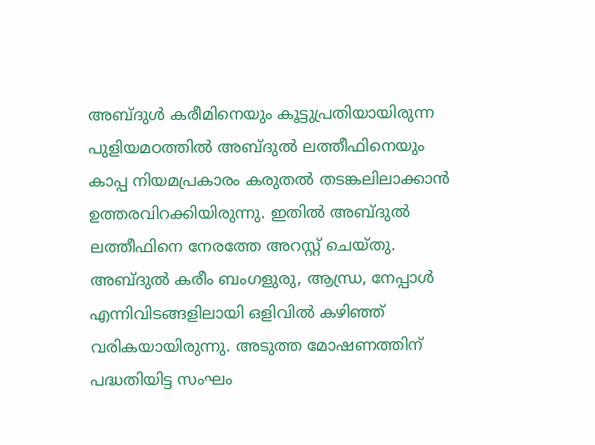അബ്ദുള്‍ കരീമിനെയും കൂട്ടുപ്രതിയായിരുന്ന പുളിയമഠത്തില്‍ അബ്ദുല്‍ ലത്തീഫിനെയും കാപ്പ നിയമപ്രകാരം കരുതല്‍ തടങ്കലിലാക്കാന്‍ ഉത്തരവിറക്കിയിരുന്നു. ഇതില്‍ അബ്ദുല്‍ ലത്തീഫിനെ നേരത്തേ അറസ്റ്റ് ചെയ്തു. അബ്ദുല്‍ കരീം ബംഗളുരു, ആന്ധ്ര, നേപ്പാള്‍ എന്നിവിടങ്ങളിലായി ഒളിവില്‍ കഴിഞ്ഞ് വരികയായിരുന്നു. അടുത്ത മോഷണത്തിന് പദ്ധതിയിട്ട സംഘം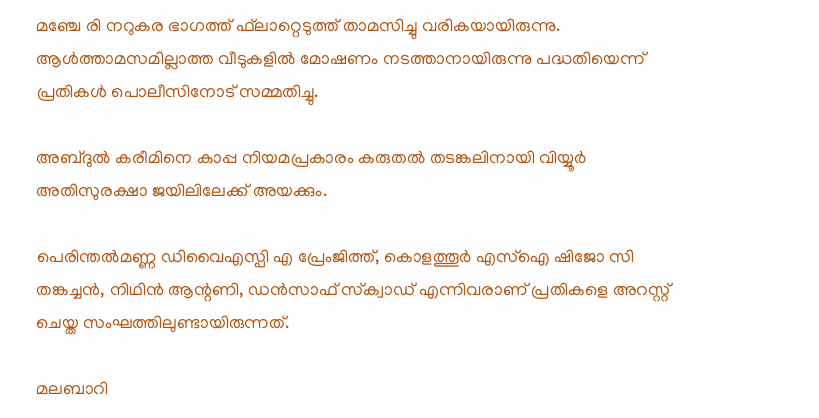മഞ്ചേ രി നറുകര ഭാഗത്ത് ഫ്‌ലാറ്റെടുത്ത് താമസിച്ചു വരികയായിരുന്നു. ആള്‍ത്താമസമില്ലാത്ത വീടുകളില്‍ മോഷണം നടത്താനായിരുന്നു പദ്ധതിയെന്ന് പ്രതികള്‍ പൊലീസിനോട് സമ്മതിച്ചു.

അബ്ദുല്‍ കരീമിനെ കാപ്പ നിയമപ്രകാരം കരുതല്‍ തടങ്കലിനായി വിയ്യൂര്‍ അതിസുരക്ഷാ ജയിലിലേക്ക് അയക്കും.

പെരിന്തല്‍മണ്ണ ഡിവൈഎസ്പി എ പ്രേംജിത്ത്, കൊളത്തൂര്‍ എസ്‌ഐ ഷിജോ സി തങ്കച്ചന്‍, നിഥിന്‍ ആന്റണി, ഡന്‍സാഫ് സ്‌ക്വാഡ് എന്നിവരാണ് പ്രതികളെ അറസ്റ്റ് ചെയ്ത സംഘത്തിലുണ്ടായിരുന്നത്.

മലബാറി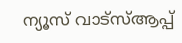ന്യൂസ് വാട്‌സ്ആപ്പ്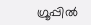ഗ്രൂപ്പില്‍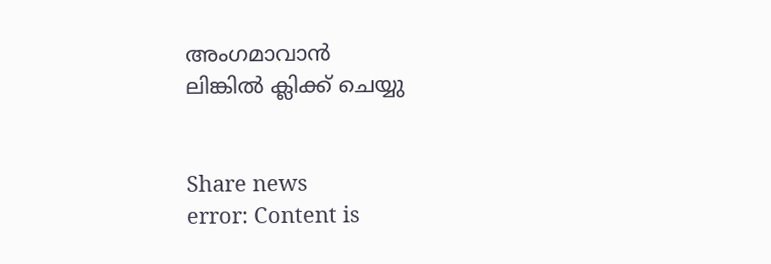അംഗമാവാന്‍
ലിങ്കില്‍ ക്ലിക്ക് ചെയ്യു


Share news
error: Content is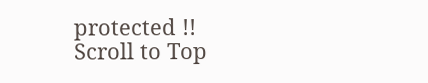protected !!
Scroll to Top